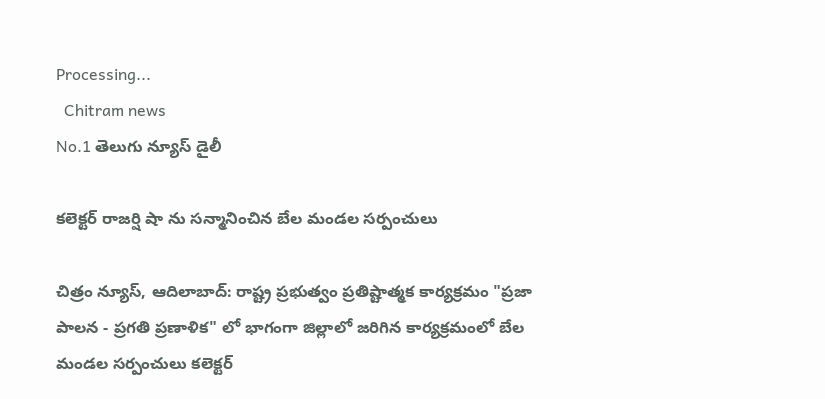Processing...
  Chitram news
No.1 తెలుగు న్యూస్ డైలీ

కలెక్టర్ రాజర్షి షా ను సన్మానించిన బేల మండల సర్పంచులు

చిత్రం న్యూస్, ఆదిలాబాద్: రాష్ట్ర ప్రభుత్వం ప్రతిష్టాత్మక కార్యక్రమం "ప్రజా పాలన - ప్రగతి ప్రణాళిక" లో భాగంగా జిల్లాలో జరిగిన కార్యక్రమంలో బేల మండల సర్పంచులు కలెక్టర్‌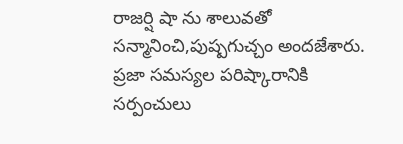రాజర్షి షా ను శాలువతో సన్మానించి,పుష్పగుచ్చం అందజేశారు. ప్రజా సమస్యల పరిష్కారానికి సర్పంచులు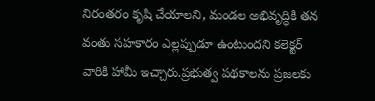నిరంతరం కృషి చేయాలని, మండల అభివృద్ధికి తన వంతు సహకారం ఎల్లప్పుడూ ఉంటుందని కలెక్టర్ వారికి హామీ ఇచ్చారు.ప్రభుత్వ పథకాలను ప్రజలకు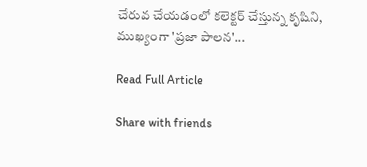చేరువ చేయడంలో కలెక్టర్ చేస్తున్న కృషిని, ముఖ్యంగా 'ప్రజా పాలన'...

Read Full Article

Share with friends